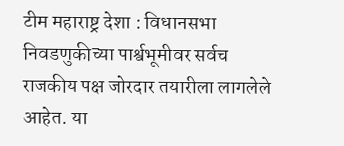टीम महाराष्ट्र देशा : विधानसभा निवडणुकीच्या पार्श्वभूमीवर सर्वच राजकीय पक्ष जोरदार तयारीला लागलेले आहेत. या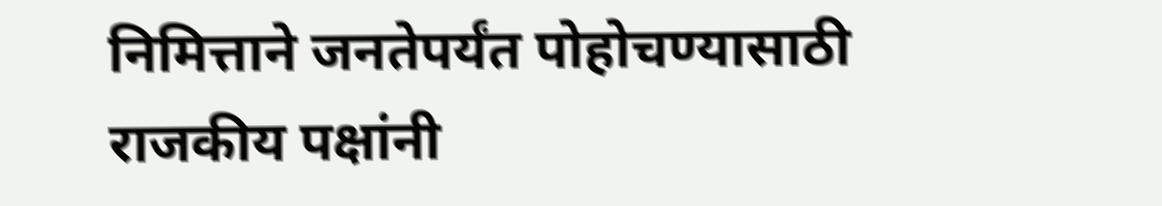निमित्ताने जनतेपर्यंत पोहोचण्यासाठी राजकीय पक्षांनी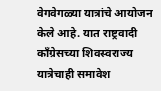वेगवेगळ्या यात्रांचे आयोजन केले आहे. यात राष्ट्रवादी कॉंग्रेसच्या शिवस्वराज्य यात्रेचाही समावेश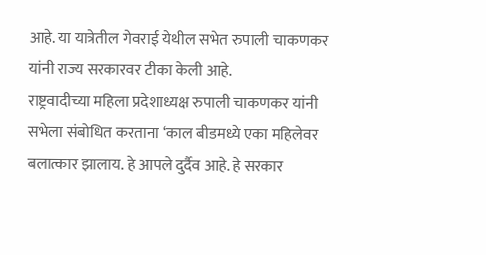आहे. या यात्रेतील गेवराई येथील सभेत रुपाली चाकणकर यांनी राज्य सरकारवर टीका केली आहे.
राष्ट्रवादीच्या महिला प्रदेशाध्यक्ष रुपाली चाकणकर यांनी सभेला संबोधित करताना ‘काल बीडमध्ये एका महिलेवर बलात्कार झालाय. हे आपले दुर्दैव आहे. हे सरकार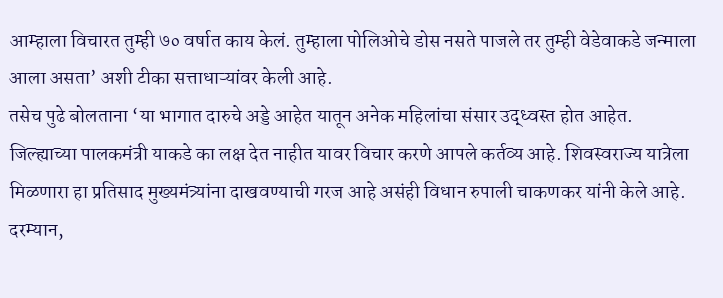आम्हाला विचारत तुम्ही ७० वर्षात काय केलं. तुम्हाला पोलिओचे डोस नसते पाजले तर तुम्ही वेडेवाकडे जन्माला आला असता’ अशी टीका सत्ताधाऱ्यांवर केली आहे.
तसेच पुढे बोलताना ‘या भागात दारुचे अड्डे आहेत यातून अनेक महिलांचा संसार उद्ध्वस्त होत आहेत. जिल्ह्याच्या पालकमंत्री याकडे का लक्ष देत नाहीत यावर विचार करणे आपले कर्तव्य आहे. शिवस्वराज्य यात्रेला मिळणारा हा प्रतिसाद मुख्यमंत्र्यांना दाखवण्याची गरज आहे असंही विधान रुपाली चाकणकर यांनी केले आहे.
दरम्यान,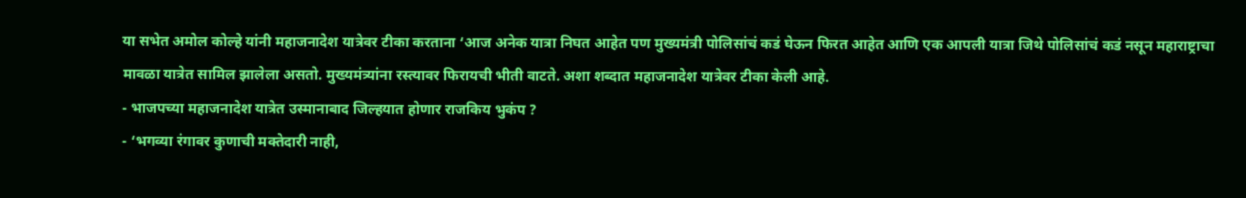या सभेत अमोल कोल्हे यांनी महाजनादेश यात्रेवर टीका करताना ‘आज अनेक यात्रा निघत आहेत पण मुख्यमंत्री पोलिसांचं कडं घेऊन फिरत आहेत आणि एक आपली यात्रा जिथे पोलिसांचं कडं नसून महाराष्ट्राचा मावळा यात्रेत सामिल झालेला असतो. मुख्यमंत्र्यांना रस्त्यावर फिरायची भीती वाटते. अशा शब्दात महाजनादेश यात्रेवर टीका केली आहे.
- भाजपच्या महाजनादेश यात्रेत उस्मानाबाद जिल्हयात होणार राजकिय भुकंप ?
- ‘भगव्या रंगावर कुणाची मक्तेदारी नाही,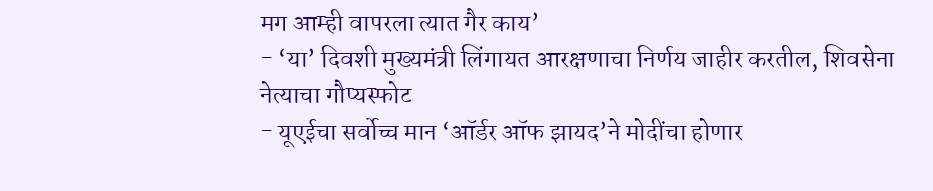मग आम्ही वापरला त्यात गैर काय’
- ‘या’ दिवशी मुख्यमंत्री लिंगायत आरक्षणाचा निर्णय जाहीर करतील, शिवसेना नेत्याचा गौप्यस्फोट
- यूएईचा सर्वोच्च मान ‘ऑर्डर ऑफ झायद’ने मोदींचा होणार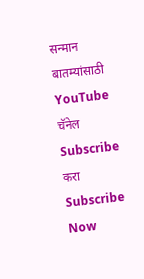सन्मान
बातम्यांसाठी YouTube चॅनेल Subscribe करा
Subscribe Now